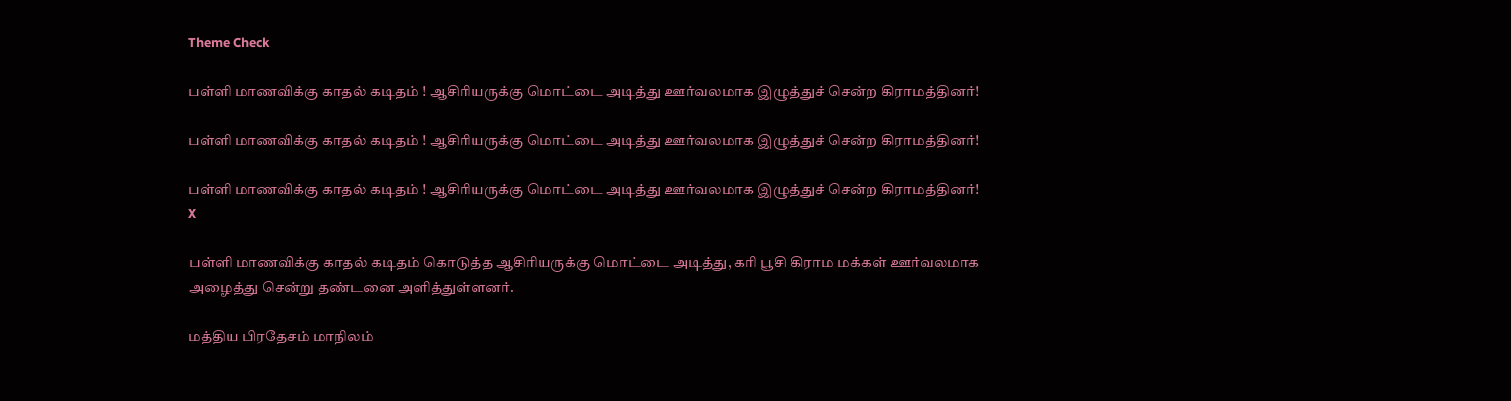Theme Check

பள்ளி மாணவிக்கு காதல் கடிதம் ! ஆசிரியருக்கு மொட்டை அடித்து ஊர்வலமாக இழுத்துச் சென்ற கிராமத்தினர்!

பள்ளி மாணவிக்கு காதல் கடிதம் ! ஆசிரியருக்கு மொட்டை அடித்து ஊர்வலமாக இழுத்துச் சென்ற கிராமத்தினர்!

பள்ளி மாணவிக்கு காதல் கடிதம் ! ஆசிரியருக்கு மொட்டை அடித்து ஊர்வலமாக இழுத்துச் சென்ற கிராமத்தினர்!
X

பள்ளி மாணவிக்கு காதல் கடிதம் கொடுத்த ஆசிரியருக்கு மொட்டை அடித்து, கரி பூசி கிராம மக்கள் ஊர்வலமாக அழைத்து சென்று தண்டனை அளித்துள்ளனர்.

மத்திய பிரதேசம் மாநிலம்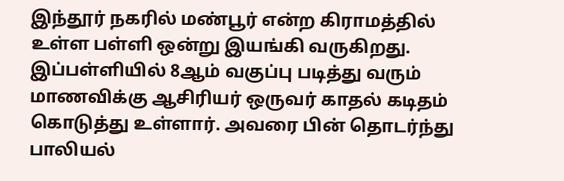இந்தூர் நகரில் மண்பூர் என்ற கிராமத்தில் உள்ள பள்ளி ஒன்று இயங்கி வருகிறது. இப்பள்ளியில் 8ஆம் வகுப்பு படித்து வரும் மாணவிக்கு ஆசிரியர் ஒருவர் காதல் கடிதம் கொடுத்து உள்ளார். அவரை பின் தொடர்ந்து பாலியல்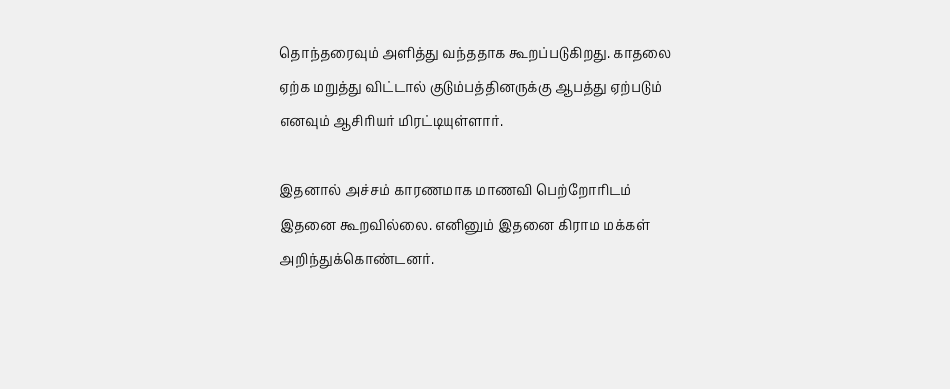தொந்தரைவும் அளித்து வந்ததாக கூறப்படுகிறது. காதலை ஏற்க மறுத்து விட்டால் குடும்பத்தினருக்கு ஆபத்து ஏற்படும் எனவும் ஆசிரியர் மிரட்டியுள்ளார்.

இதனால் அச்சம் காரணமாக மாணவி பெற்றோரிடம் இதனை கூறவில்லை. எனினும் இதனை கிராம மக்கள் அறிந்துக்கொண்டனர்.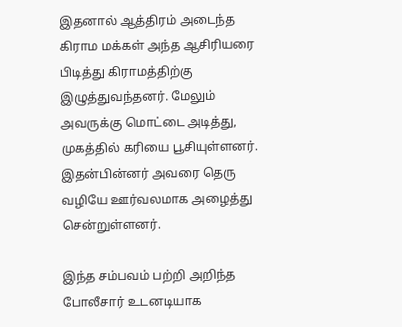இதனால் ஆத்திரம் அடைந்த கிராம மக்கள் அந்த ஆசிரியரை பிடித்து கிராமத்திற்கு இழுத்துவந்தனர். மேலும் அவருக்கு மொட்டை அடித்து, முகத்தில் கரியை பூசியுள்ளனர். இதன்பின்னர் அவரை தெரு வழியே ஊர்வலமாக அழைத்து சென்றுள்ளனர்.

இந்த சம்பவம் பற்றி அறிந்த போலீசார் உடனடியாக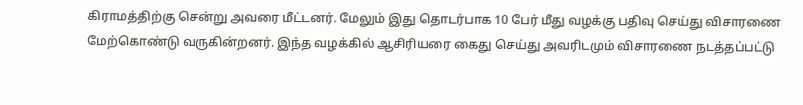கிராமத்திற்கு சென்று அவரை மீட்டனர். மேலும் இது தொடர்பாக 10 பேர் மீது வழக்கு பதிவு செய்து விசாரணை மேற்கொண்டு வருகின்றனர். இந்த வழக்கில் ஆசிரியரை கைது செய்து அவரிடமும் விசாரணை நடத்தப்பட்டு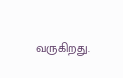வருகிறது.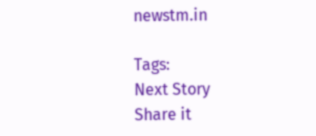newstm.in

Tags:
Next Story
Share it